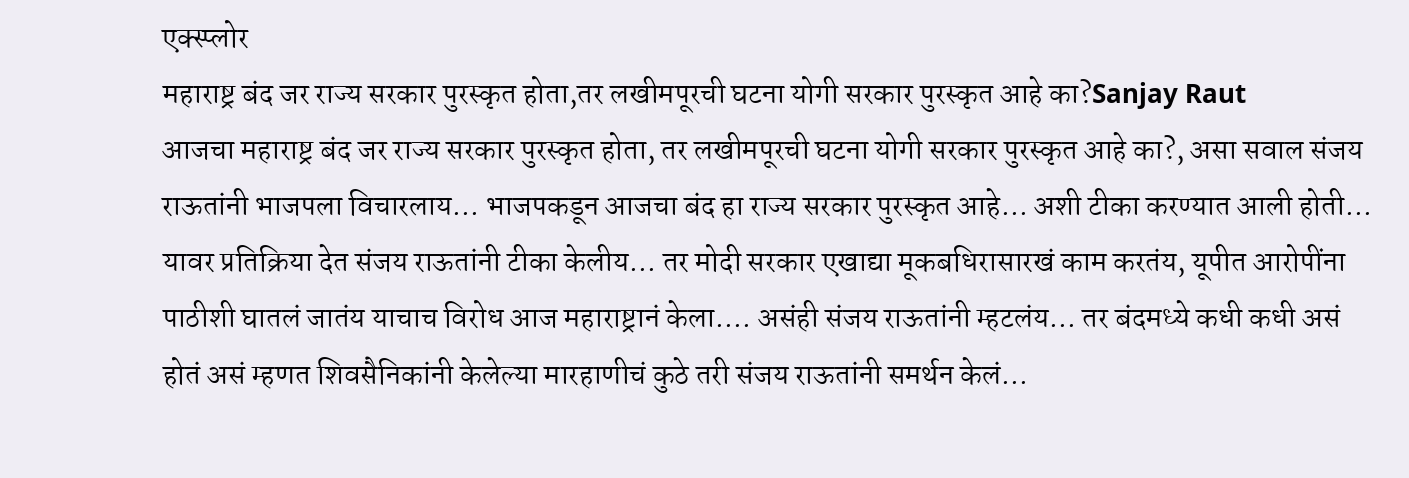एक्स्प्लोर
महाराष्ट्र बंद जर राज्य सरकार पुरस्कृत होता,तर लखीमपूरची घटना योगी सरकार पुरस्कृत आहे का?Sanjay Raut
आजचा महाराष्ट्र बंद जर राज्य सरकार पुरस्कृत होता, तर लखीमपूरची घटना योगी सरकार पुरस्कृत आहे का?, असा सवाल संजय राऊतांनी भाजपला विचारलाय... भाजपकडून आजचा बंद हा राज्य सरकार पुरस्कृत आहे... अशी टीका करण्यात आली होती... यावर प्रतिक्रिया देत संजय राऊतांनी टीका केलीय... तर मोदी सरकार एखाद्या मूकबधिरासारखं काम करतंय, यूपीत आरोपींना पाठीशी घातलं जातंय याचाच विरोध आज महाराष्ट्रानं केला.... असंही संजय राऊतांनी म्हटलंय... तर बंदमध्ये कधी कधी असं होतं असं म्हणत शिवसैनिकांनी केलेल्या मारहाणीचं कुठे तरी संजय राऊतांनी समर्थन केलं...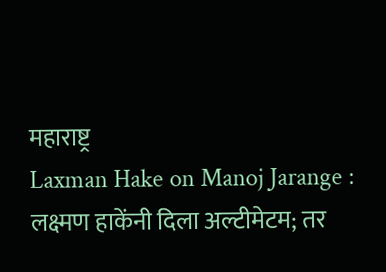महाराष्ट्र
Laxman Hake on Manoj Jarange : लक्ष्मण हाकेंनी दिला अल्टीमेटम; तर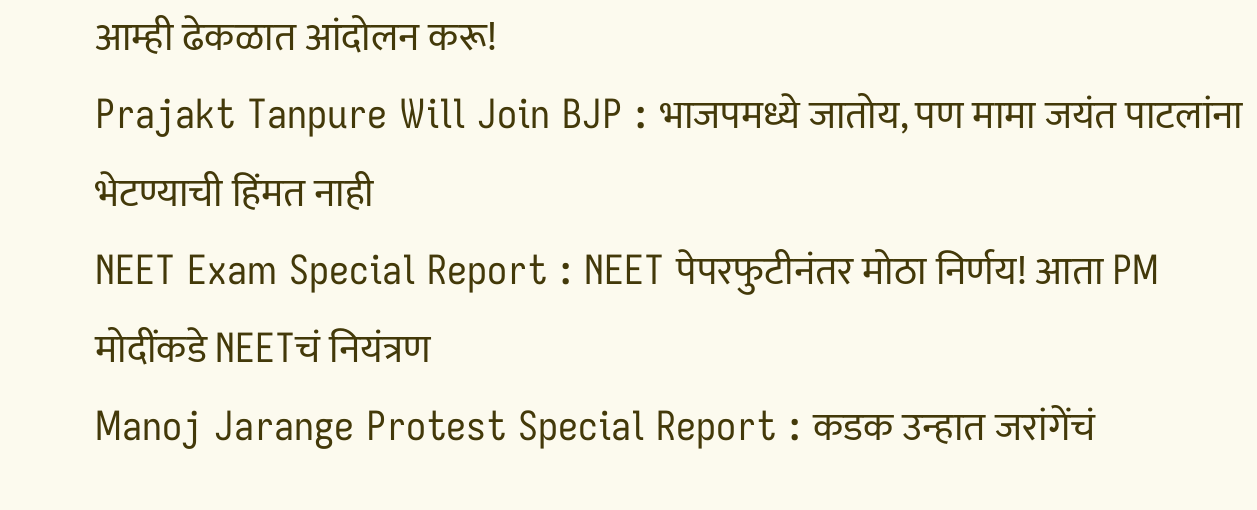आम्ही ढेकळात आंदोलन करू!
Prajakt Tanpure Will Join BJP : भाजपमध्ये जातोय, पण मामा जयंत पाटलांना भेटण्याची हिंमत नाही
NEET Exam Special Report : NEET पेपरफुटीनंतर मोठा निर्णय! आता PM मोदींकडे NEETचं नियंत्रण
Manoj Jarange Protest Special Report : कडक उन्हात जरांगेंचं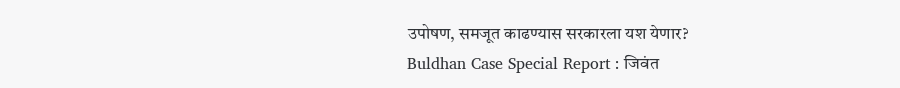उपोषण, समजूत काढण्यास सरकारला यश येणार?
Buldhan Case Special Report : जिवंत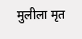मुलीला मृत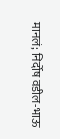मानलं; निर्दोष वडील-भाऊ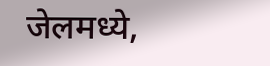जेलमध्ये,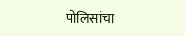पोलिसांचा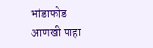भांडाफोड
आणखी पाहा